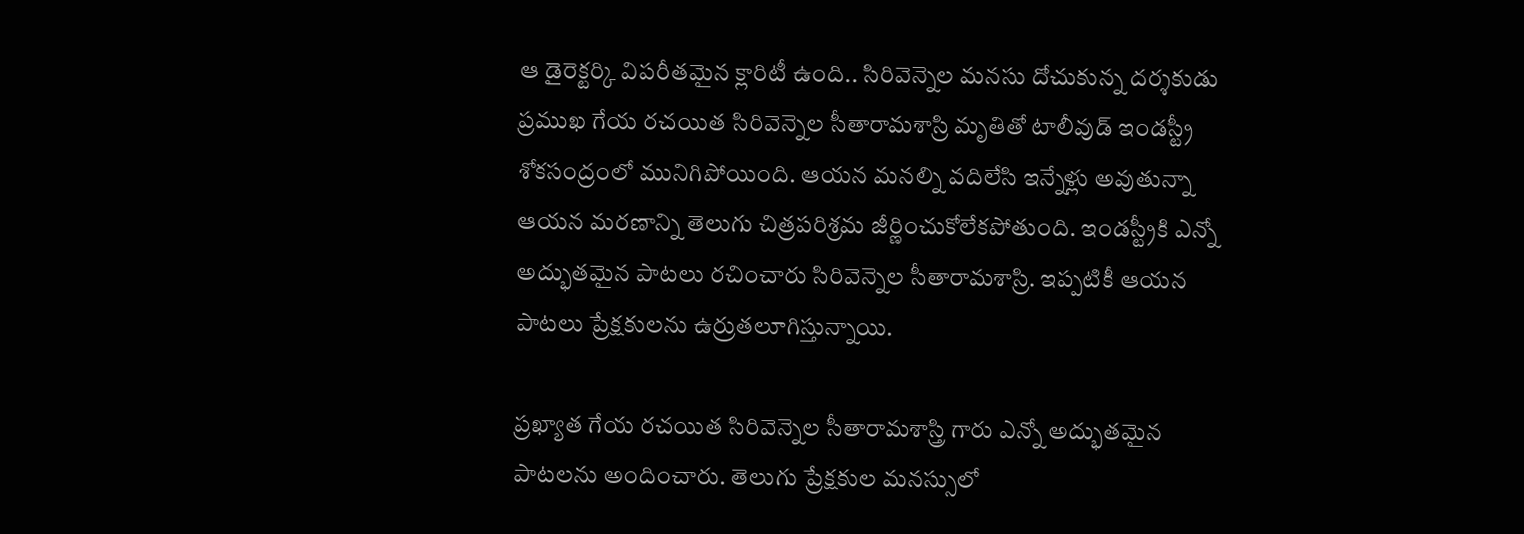ఆ డైరెక్టర్కి విపరీతమైన క్లారిటీ ఉంది.. సిరివెన్నెల మనసు దోచుకున్న దర్శకుడు
ప్రముఖ గేయ రచయిత సిరివెన్నెల సీతారామశాస్రి మృతితో టాలీవుడ్ ఇండస్ట్రీ శోకసంద్రంలో మునిగిపోయింది. ఆయన మనల్ని వదిలేసి ఇన్నేళ్లు అవుతున్నా ఆయన మరణాన్ని తెలుగు చిత్రపరిశ్రమ జీర్ణించుకోలేకపోతుంది. ఇండస్ట్రీకి ఎన్నో అద్భుతమైన పాటలు రచించారు సిరివెన్నెల సీతారామశాస్రి. ఇప్పటికీ ఆయన పాటలు ప్రేక్షకులను ఉర్రుతలూగిస్తున్నాయి.

ప్రఖ్యాత గేయ రచయిత సిరివెన్నెల సీతారామశాస్త్రి గారు ఎన్నో అద్భుతమైన పాటలను అందించారు. తెలుగు ప్రేక్షకుల మనస్సులో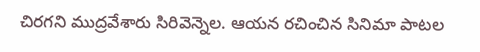చిరగని ముద్రవేశారు సిరివెన్నెల. ఆయన రచించిన సినిమా పాటల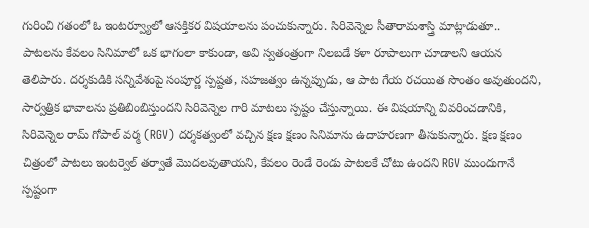గురించి గతంలో ఓ ఇంటర్వ్యూలో ఆసక్తికర విషయాలను పంచుకున్నారు. సిరివెన్నెల సీతారామశాస్త్రి మాట్లాడుతూ.. పాటలను కేవలం సినిమాలో ఒక భాగంలా కాకుండా, అవి స్వతంత్రంగా నిలబడే కళా రూపాలుగా చూడాలని ఆయన తెలిపారు. దర్శకుడికి సన్నివేశంపై సంపూర్ణ స్పష్టత, సహజత్వం ఉన్నప్పుడు, ఆ పాట గేయ రచయిత సొంతం అవుతుందని, సార్వత్రిక భావాలను ప్రతిబింబిస్తుందని సిరివెన్నెల గారి మాటలు స్పష్టం చేస్తున్నాయి. ఈ విషయాన్ని వివరించడానికి, సిరివెన్నెల రామ్ గోపాల్ వర్మ (RGV) దర్శకత్వంలో వచ్చిన క్షణ క్షణం సినిమాను ఉదాహరణగా తీసుకున్నారు. క్షణ క్షణం చిత్రంలో పాటలు ఇంటర్వెల్ తర్వాతే మొదలవుతాయని, కేవలం రెండే రెండు పాటలకే చోటు ఉందని RGV ముందుగానే స్పష్టంగా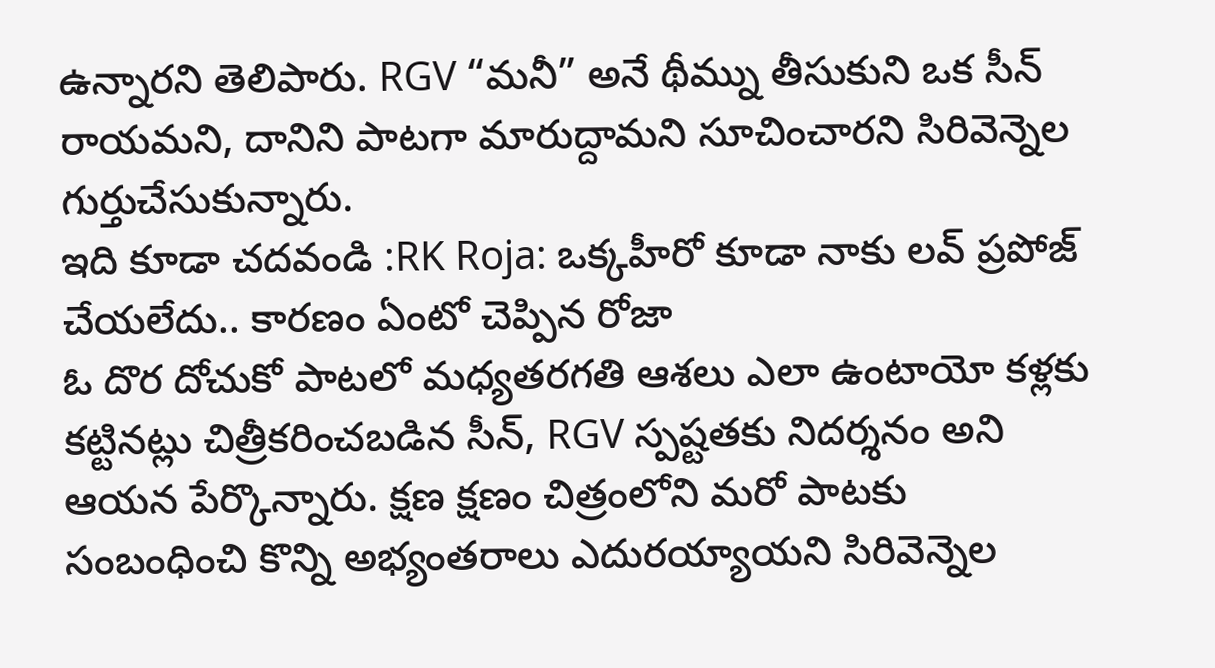ఉన్నారని తెలిపారు. RGV “మనీ” అనే థీమ్ను తీసుకుని ఒక సీన్ రాయమని, దానిని పాటగా మారుద్దామని సూచించారని సిరివెన్నెల గుర్తుచేసుకున్నారు.
ఇది కూడా చదవండి :RK Roja: ఒక్కహీరో కూడా నాకు లవ్ ప్రపోజ్ చేయలేదు.. కారణం ఏంటో చెప్పిన రోజా
ఓ దొర దోచుకో పాటలో మధ్యతరగతి ఆశలు ఎలా ఉంటాయో కళ్లకు కట్టినట్లు చిత్రీకరించబడిన సీన్, RGV స్పష్టతకు నిదర్శనం అని ఆయన పేర్కొన్నారు. క్షణ క్షణం చిత్రంలోని మరో పాటకు సంబంధించి కొన్ని అభ్యంతరాలు ఎదురయ్యాయని సిరివెన్నెల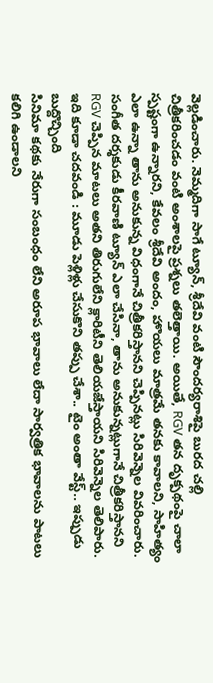వెల్లడించారు. నెమ్మదిగా సాగే ట్యూన్, శ్రీదేవి వంటి సౌందర్యరాశిపై బురద చల్లి చిత్రీకరించడం వంటి అంశాలపై ప్రశ్నలు తలెత్తాయి. అయితే, RGV తన దృక్పథంపై చాలా స్పష్టంగా ఉన్నారని, కేవలం శ్రీదేవి అందం, హొయలు మాత్రమే తనకు కావాలని, సాహిత్యం ఎలా ఉన్నా తాను అనుకున్న విధంగానే చిత్రీకరిస్తానని చెప్పినట్లు సిరివెన్నెల వివరించారు. సంగీత దర్శకుడు కీరవాణి ట్యూన్ ఎలా చేసినా, తాను అనుకున్నట్లుగానే చిత్రీకరిస్తానని RGV చెప్పిన మాటలు అతని తిరుగులేని క్లారిటీని తెలియజేస్తాయని సిరివెన్నెల తెలిపారు.
ఇది కూడా చదవండి : మూడు పెళ్లిళ్లు చేసుకొని తప్పు చేశా.. టైం అంతా వేస్ట్.. ఇప్పుడు బుద్దొచ్చింది
సినిమా కథకు నేరుగా సంబంధం లేని అరూప భావాలు లేదా సార్వత్రిక భావాలను పాటలు కలిగి ఉండాలని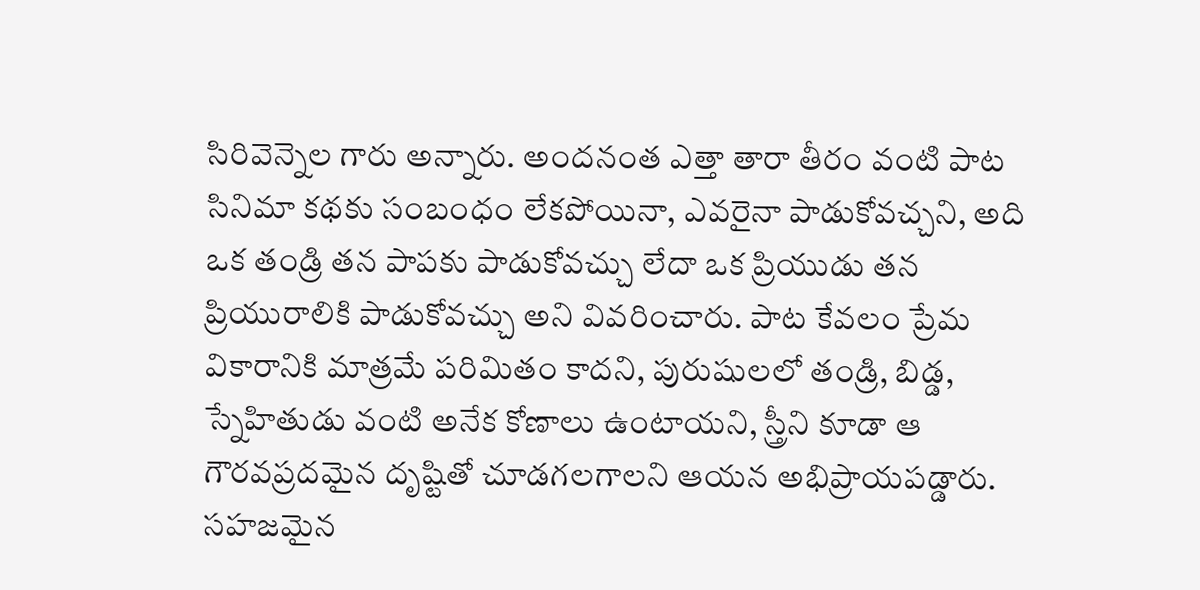సిరివెన్నెల గారు అన్నారు. అందనంత ఎత్తా తారా తీరం వంటి పాట సినిమా కథకు సంబంధం లేకపోయినా, ఎవరైనా పాడుకోవచ్చని, అది ఒక తండ్రి తన పాపకు పాడుకోవచ్చు లేదా ఒక ప్రియుడు తన ప్రియురాలికి పాడుకోవచ్చు అని వివరించారు. పాట కేవలం ప్రేమ వికారానికి మాత్రమే పరిమితం కాదని, పురుషులలో తండ్రి, బిడ్డ, స్నేహితుడు వంటి అనేక కోణాలు ఉంటాయని, స్త్రీని కూడా ఆ గౌరవప్రదమైన దృష్టితో చూడగలగాలని ఆయన అభిప్రాయపడ్డారు. సహజమైన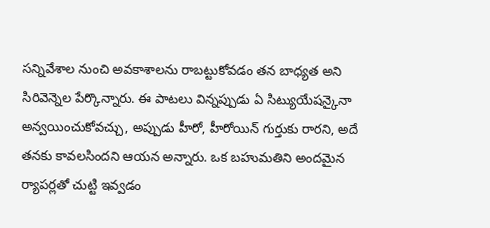సన్నివేశాల నుంచి అవకాశాలను రాబట్టుకోవడం తన బాధ్యత అని సిరివెన్నెల పేర్కొన్నారు. ఈ పాటలు విన్నప్పుడు ఏ సిట్యుయేషన్కైనా అన్వయించుకోవచ్చు, అప్పుడు హీరో, హీరోయిన్ గుర్తుకు రారని, అదే తనకు కావలసిందని ఆయన అన్నారు. ఒక బహుమతిని అందమైన ర్యాపర్లతో చుట్టి ఇవ్వడం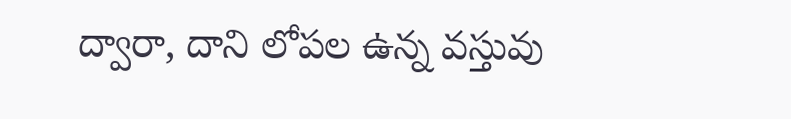ద్వారా, దాని లోపల ఉన్న వస్తువు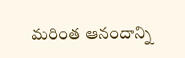మరింత ఆనందాన్ని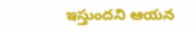ఇస్తుందని ఆయన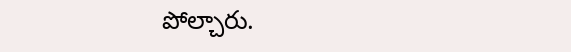పోల్చారు.